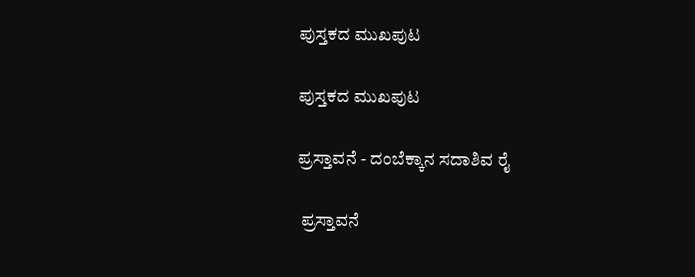ಪುಸ್ತಕದ ಮುಖಪುಟ

ಪುಸ್ತಕದ ಮುಖಪುಟ

ಪ್ರಸ್ತಾವನೆ - ದಂಬೆಕ್ಕಾನ ಸದಾಶಿವ ರೈ

 ಪ್ರಸ್ತಾವನೆ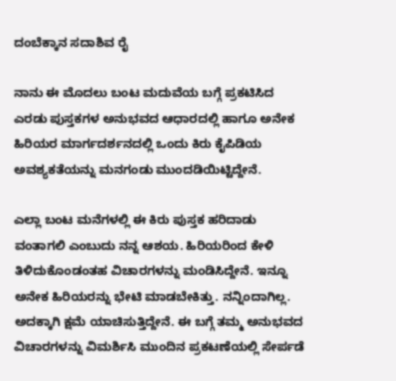ದಂಬೆಕ್ಕಾನ ಸದಾಶಿವ ರೈ

ನಾನು ಈ ಮೊದಲು ಬಂಟ ಮದುವೆಯ ಬಗ್ಗೆ ಪ್ರಕಟಿಸಿದ ಎರಡು ಪುಸ್ತಕಗಳ ಅನುಭವದ ಆಧಾರದಲ್ಲಿ ಹಾಗೂ ಅನೇಕ ಹಿರಿಯರ ಮಾರ್ಗದರ್ಶನದಲ್ಲಿ ಒಂದು ಕಿರು ಕೈಪಿಡಿಯ ಅವಶ್ಯಕತೆಯನ್ನು ಮನಗಂಡು ಮುಂದಡಿಯಿಟ್ಟಿದ್ದೇನೆ.

ಎಲ್ಲಾ ಬಂಟ ಮನೆಗಳಲ್ಲಿ ಈ ಕಿರು ಪುಸ್ತಕ ಹರಿದಾಡು ವಂತಾಗಲಿ ಎಂಬುದು ನನ್ನ ಆಶಯ. ಹಿರಿಯರಿಂದ ಕೇಳಿ ತಿಳಿದುಕೊಂಡಂತಹ ವಿಚಾರಗಳನ್ನು ಮಂಡಿಸಿದ್ದೇನೆ. ಇನ್ನೂ ಅನೇಕ ಹಿರಿಯರನ್ನು ಭೇಟಿ ಮಾಡಬೇಕಿತ್ತು. ನನ್ನಿಂದಾಗಿಲ್ಲ. ಅದಕ್ಕಾಗಿ ಕ್ಷಮೆ ಯಾಚಿಸುತ್ತಿದ್ದೇನೆ. ಈ ಬಗ್ಗೆ ತಮ್ಮ ಅನುಭವದ ವಿಚಾರಗಳನ್ನು ವಿಮರ್ಶಿಸಿ ಮುಂದಿನ ಪ್ರಕಟಣೆಯಲ್ಲಿ ಸೇರ್ಪಡೆ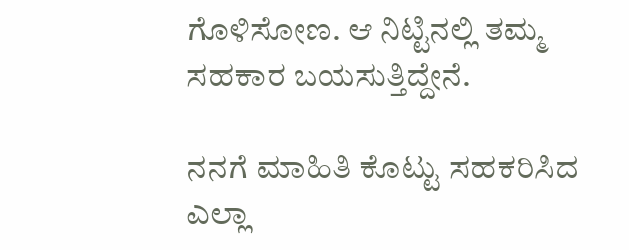ಗೊಳಿಸೋಣ. ಆ ನಿಟ್ಟಿನಲ್ಲಿ ತಮ್ಮ ಸಹಕಾರ ಬಯಸುತ್ತಿದ್ದೇನೆ.

ನನಗೆ ಮಾಹಿತಿ ಕೊಟ್ಟು ಸಹಕರಿಸಿದ ಎಲ್ಲಾ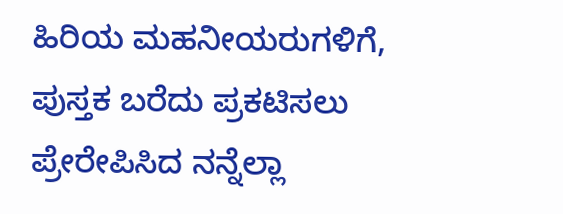ಹಿರಿಯ ಮಹನೀಯರುಗಳಿಗೆ, ಪುಸ್ತಕ ಬರೆದು ಪ್ರಕಟಿಸಲು ಪ್ರೇರೇಪಿಸಿದ ನನ್ನೆಲ್ಲಾ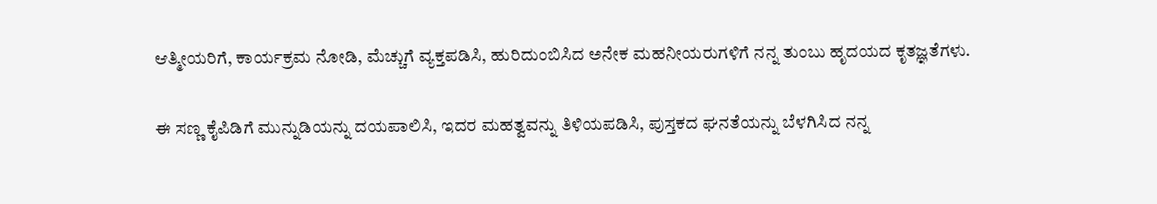ಆತ್ಮೀಯರಿಗೆ, ಕಾರ್ಯಕ್ರಮ ನೋಡಿ, ಮೆಚ್ಚುಗೆ ವ್ಯಕ್ತಪಡಿಸಿ, ಹುರಿದುಂಬಿಸಿದ ಅನೇಕ ಮಹನೀಯರುಗಳಿಗೆ ನನ್ನ ತುಂಬು ಹೃದಯದ ಕೃತಜ್ಞತೆಗಳು.

ಈ ಸಣ್ಣ ಕೈಪಿಡಿಗೆ ಮುನ್ನುಡಿಯನ್ನು ದಯಪಾಲಿಸಿ, ಇದರ ಮಹತ್ವವನ್ನು ತಿಳಿಯಪಡಿಸಿ, ಪುಸ್ತಕದ ಘನತೆಯನ್ನು ಬೆಳಗಿಸಿದ ನನ್ನ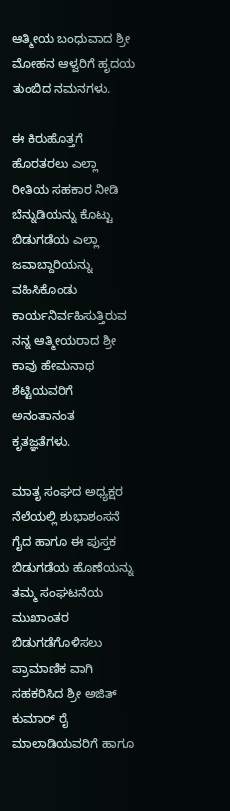ಆತ್ಮೀಯ ಬಂಧುವಾದ ಶ್ರೀ ಮೋಹನ ಆಳ್ವರಿಗೆ ಹೃದಯ ತುಂಬಿದ ನಮನಗಳು.

ಈ ಕಿರುಹೊತ್ತಗೆ ಹೊರತರಲು ಎಲ್ಲಾ ರೀತಿಯ ಸಹಕಾರ ನೀಡಿ ಬೆನ್ನುಡಿಯನ್ನು ಕೊಟ್ಟು ಬಿಡುಗಡೆಯ ಎಲ್ಲಾ ಜವಾಬ್ದಾರಿಯನ್ನು ವಹಿಸಿಕೊಂಡು ಕಾರ್ಯನಿರ್ವಹಿಸುತ್ತಿರುವ ನನ್ನ ಆತ್ಮೀಯರಾದ ಶ್ರೀ ಕಾವು ಹೇಮನಾಥ ಶೆಟ್ಟಿಯವರಿಗೆ ಅನಂತಾನಂತ ಕೃತಜ್ಞತೆಗಳು.

ಮಾತೃ ಸಂಘದ ಅಧ್ಯಕ್ಷರ ನೆಲೆಯಲ್ಲಿ ಶುಭಾಶಂಸನೆ ಗೈದ ಹಾಗೂ ಈ ಪುಸ್ತಕ ಬಿಡುಗಡೆಯ ಹೊಣೆಯನ್ನು ತಮ್ಮ ಸಂಘಟನೆಯ ಮುಖಾಂತರ ಬಿಡುಗಡೆಗೊಳಿಸಲು ಪ್ರಾಮಾಣಿಕ ವಾಗಿ ಸಹಕರಿಸಿದ ಶ್ರೀ ಅಜಿತ್ ಕುಮಾರ್ ರೈ ಮಾಲಾಡಿಯವರಿಗೆ ಹಾಗೂ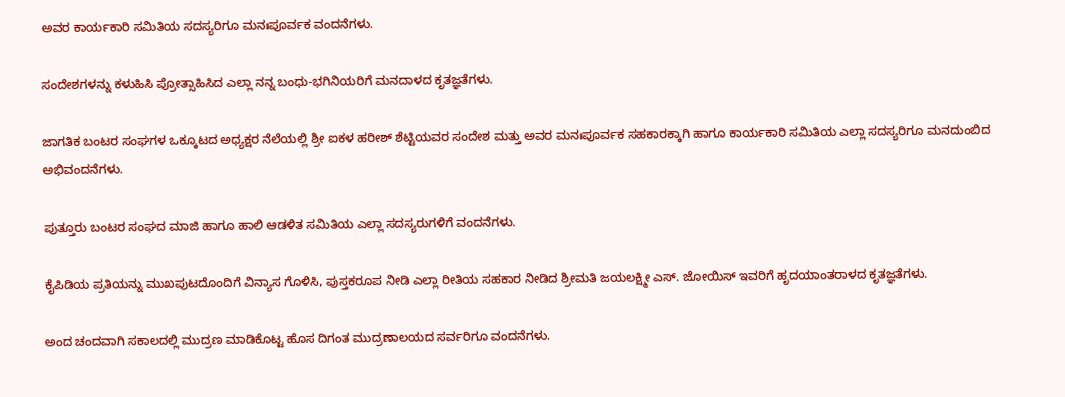ಅವರ ಕಾರ್ಯಕಾರಿ ಸಮಿತಿಯ ಸದಸ್ಯರಿಗೂ ಮನಃಪೂರ್ವಕ ವಂದನೆಗಳು.

ಸಂದೇಶಗಳನ್ನು ಕಳುಹಿಸಿ ಪ್ರೋತ್ಸಾಹಿಸಿದ ಎಲ್ಲಾ ನನ್ನ ಬಂಧು-ಭಗಿನಿಯರಿಗೆ ಮನದಾಳದ ಕೃತಜ್ಞತೆಗಳು.

ಜಾಗತಿಕ ಬಂಟರ ಸಂಘಗಳ ಒಕ್ಕೂಟದ ಅಧ್ಯಕ್ಷರ ನೆಲೆಯಲ್ಲಿ ಶ್ರೀ ಐಕಳ ಹರೀಶ್ ಶೆಟ್ಟಿಯವರ ಸಂದೇಶ ಮತ್ತು ಅವರ ಮನಃಪೂರ್ವಕ ಸಹಕಾರಕ್ಕಾಗಿ ಹಾಗೂ ಕಾರ್ಯಕಾರಿ ಸಮಿತಿಯ ಎಲ್ಲಾ ಸದಸ್ಯರಿಗೂ ಮನದುಂಬಿದ ಅಭಿವಂದನೆಗಳು.

ಪುತ್ತೂರು ಬಂಟರ ಸಂಘದ ಮಾಜಿ ಹಾಗೂ ಹಾಲಿ ಆಡಳಿತ ಸಮಿತಿಯ ಎಲ್ಲಾ ಸದಸ್ಯರುಗಳಿಗೆ ವಂದನೆಗಳು.

ಕೈಪಿಡಿಯ ಪ್ರತಿಯನ್ನು ಮುಖಪುಟದೊಂದಿಗೆ ವಿನ್ಯಾಸ ಗೊಳಿಸಿ, ಪುಸ್ತಕರೂಪ ನೀಡಿ ಎಲ್ಲಾ ರೀತಿಯ ಸಹಕಾರ ನೀಡಿದ ಶ್ರೀಮತಿ ಜಯಲಕ್ಷ್ಮೀ ಎಸ್. ಜೋಯಿಸ್ ಇವರಿಗೆ ಹೃದಯಾಂತರಾಳದ ಕೃತಜ್ಞತೆಗಳು.

ಅಂದ ಚಂದವಾಗಿ ಸಕಾಲದಲ್ಲಿ ಮುದ್ರಣ ಮಾಡಿಕೊಟ್ಟ ಹೊಸ ದಿಗಂತ ಮುದ್ರಣಾಲಯದ ಸರ್ವರಿಗೂ ವಂದನೆಗಳು.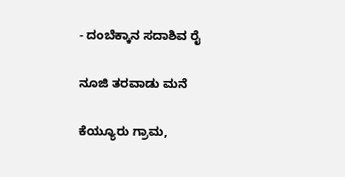- ದಂಬೆಕ್ಕಾನ ಸದಾಶಿವ ರೈ

ನೂಜಿ ತರವಾಡು ಮನೆ

ಕೆಯ್ಯೂರು ಗ್ರಾಮ,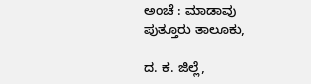ಅಂಚೆ : ಮಾಡಾವು ಪುತ್ತೂರು ತಾಲೂಕು,

ದ. ಕ. ಜಿಲ್ಲೆ,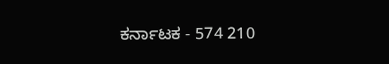ಕರ್ನಾಟಕ - 574 210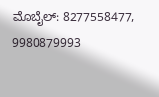ಮೊಬೈಲ್: 8277558477, 9980879993